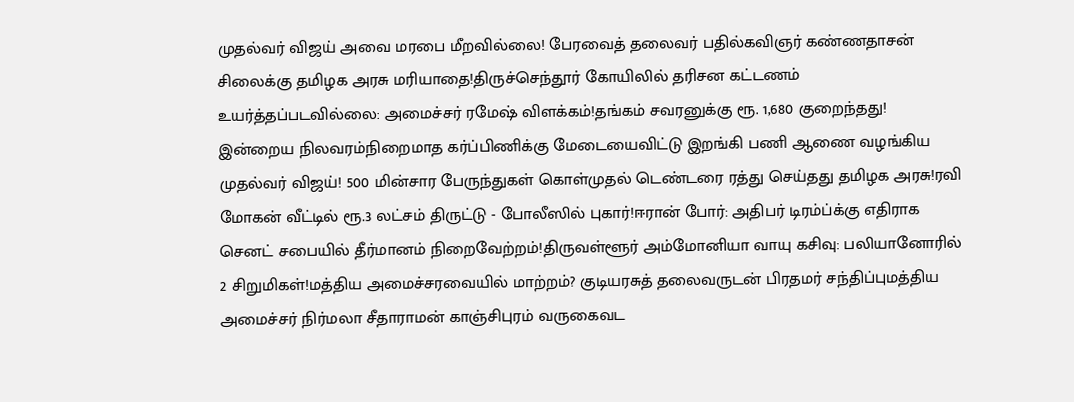முதல்வர் விஜய் அவை மரபை மீறவில்லை! பேரவைத் தலைவர் பதில்கவிஞர் கண்ணதாசன் சிலைக்கு தமிழக அரசு மரியாதை!திருச்செந்தூர் கோயிலில் தரிசன கட்டணம் உயர்த்தப்படவில்லை: அமைச்சர் ரமேஷ் விளக்கம்!தங்கம் சவரனுக்கு ரூ. 1,680 குறைந்தது! இன்றைய நிலவரம்நிறைமாத கர்ப்பிணிக்கு மேடையைவிட்டு இறங்கி பணி ஆணை வழங்கிய முதல்வர் விஜய்! 500 மின்சார பேருந்துகள் கொள்முதல் டெண்டரை ரத்து செய்தது தமிழக அரசு!ரவி மோகன் வீட்டில் ரூ.3 லட்சம் திருட்டு - போலீஸில் புகார்!ஈரான் போர்: அதிபர் டிரம்ப்க்கு எதிராக செனட் சபையில் தீர்மானம் நிறைவேற்றம்!திருவள்ளூர் அம்மோனியா வாயு கசிவு: பலியானோரில் 2 சிறுமிகள்!மத்திய அமைச்சரவையில் மாற்றம்? குடியரசுத் தலைவருடன் பிரதமர் சந்திப்புமத்திய அமைச்சர் நிர்மலா சீதாராமன் காஞ்சிபுரம் வருகைவட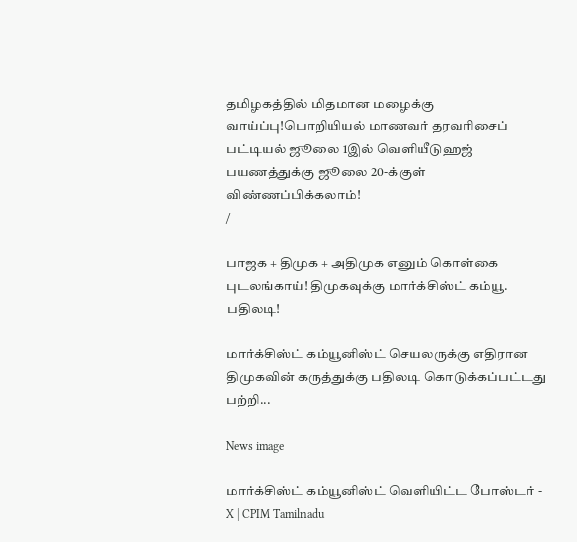தமிழகத்தில் மிதமான மழைக்கு வாய்ப்பு!பொறியியல் மாணவர் தரவரிசைப் பட்டியல் ஜூலை 1இல் வெளியீடுஹஜ் பயணத்துக்கு ஜூலை 20-க்குள் விண்ணப்பிக்கலாம்!
/

பாஜக + திமுக + அதிமுக எனும் கொள்கை புடலங்காய்! திமுகவுக்கு மார்க்சிஸ்ட் கம்யூ. பதிலடி!

மார்க்சிஸ்ட் கம்யூனிஸ்ட் செயலருக்கு எதிரான திமுகவின் கருத்துக்கு பதிலடி கொடுக்கப்பட்டது பற்றி...

News image

மார்க்சிஸ்ட் கம்யூனிஸ்ட் வெளியிட்ட போஸ்டர் - X | CPIM Tamilnadu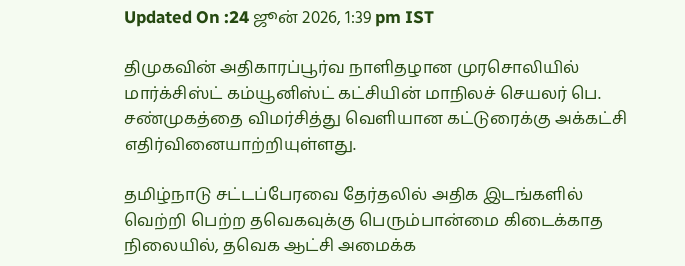Updated On :24 ஜூன் 2026, 1:39 pm IST

திமுகவின் அதிகாரப்பூர்வ நாளிதழான முரசொலியில் மார்க்சிஸ்ட் கம்யூனிஸ்ட் கட்சியின் மாநிலச் செயலர் பெ. சண்முகத்தை விமர்சித்து வெளியான கட்டுரைக்கு அக்கட்சி எதிர்வினையாற்றியுள்ளது.

தமிழ்நாடு சட்டப்பேரவை தேர்தலில் அதிக இடங்களில் வெற்றி பெற்ற தவெகவுக்கு பெரும்பான்மை கிடைக்காத நிலையில், தவெக ஆட்சி அமைக்க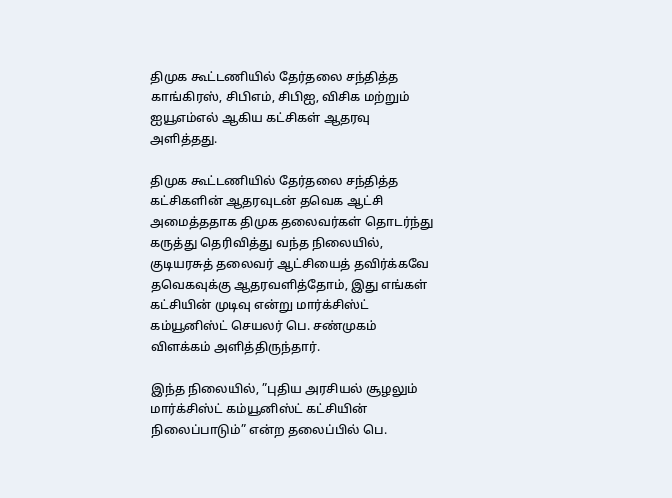திமுக கூட்டணியில் தேர்தலை சந்தித்த காங்கிரஸ், சிபிஎம், சிபிஐ, விசிக மற்றும் ஐயூஎம்எல் ஆகிய கட்சிகள் ஆதரவு அளித்தது.

திமுக கூட்டணியில் தேர்தலை சந்தித்த கட்சிகளின் ஆதரவுடன் தவெக ஆட்சி அமைத்ததாக திமுக தலைவர்கள் தொடர்ந்து கருத்து தெரிவித்து வந்த நிலையில், குடியரசுத் தலைவர் ஆட்சியைத் தவிர்க்கவே தவெகவுக்கு ஆதரவளித்தோம், இது எங்கள் கட்சியின் முடிவு என்று மார்க்சிஸ்ட் கம்யூனிஸ்ட் செயலர் பெ. சண்முகம் விளக்கம் அளித்திருந்தார்.

இந்த நிலையில், ”புதிய அரசியல் சூழலும் மார்க்சிஸ்ட் கம்யூனிஸ்ட் கட்சியின் நிலைப்பாடும்” என்ற தலைப்பில் பெ.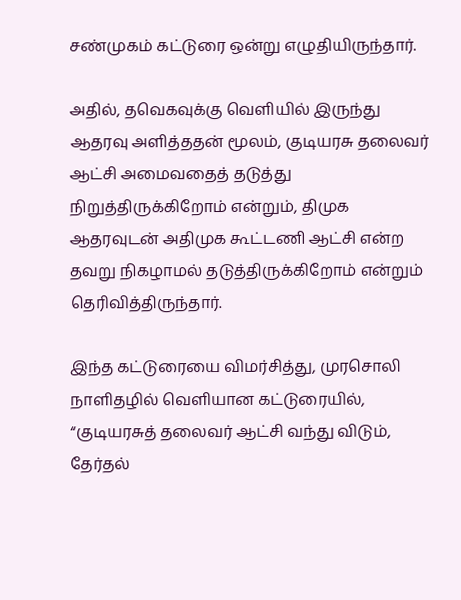சண்முகம் கட்டுரை ஒன்று எழுதியிருந்தார்.

அதில், தவெகவுக்கு வெளியில் இருந்து ஆதரவு அளித்ததன் மூலம், குடியரசு தலைவர் ஆட்சி அமைவதைத் தடுத்து நிறுத்திருக்கிறோம் என்றும், திமுக ஆதரவுடன் அதிமுக கூட்டணி ஆட்சி என்ற தவறு நிகழாமல் தடுத்திருக்கிறோம் என்றும் தெரிவித்திருந்தார்.

இந்த கட்டுரையை விமர்சித்து, முரசொலி நாளிதழில் வெளியான கட்டுரையில், “குடியரசுத் தலைவர் ஆட்சி வந்து விடும், தேர்தல்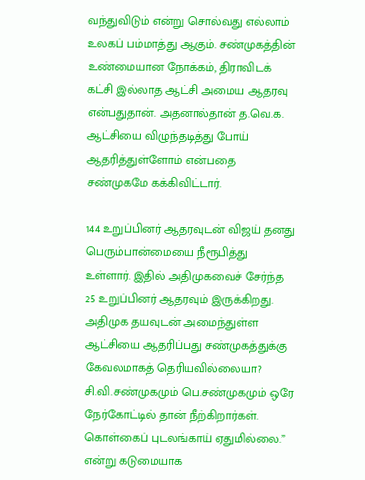வந்துவிடும் என்று சொல்வது எல்லாம் உலகப் பம்மாத்து ஆகும். சண்முகத்தின் உண்மையான நோக்கம், திராவிடக் கட்சி இல்லாத ஆட்சி அமைய ஆதரவு என்பதுதான். அதனால்தான் த.வெ.க. ஆட்சியை விழுந்தடித்து போய் ஆதரித்துள்ளோம் என்பதை சண்முகமே கக்கிவிட்டார்.

144 உறுப்பினர் ஆதரவுடன் விஜய் தனது பெரும்பான்மையை நீரூபித்து உள்ளார். இதில் அதிமுகவைச் சேர்ந்த 25 உறுப்பினர் ஆதரவும் இருக்கிறது. அதிமுக தயவுடன் அமைந்துள்ள ஆட்சியை ஆதரிப்பது சண்முகத்துக்கு கேவலமாகத் தெரியவில்லையா? சி.வி.சண்முகமும் பெ.சண்முகமும் ஒரே நேர்கோட்டில் தான் நீற்கிறார்கள். கொள்கைப் புடலங்காய் ஏதுமில்லை.” என்று கடுமையாக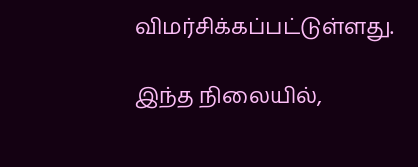விமர்சிக்கப்பட்டுள்ளது.

இந்த நிலையில்,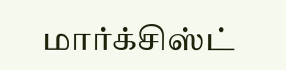மார்க்சிஸ்ட்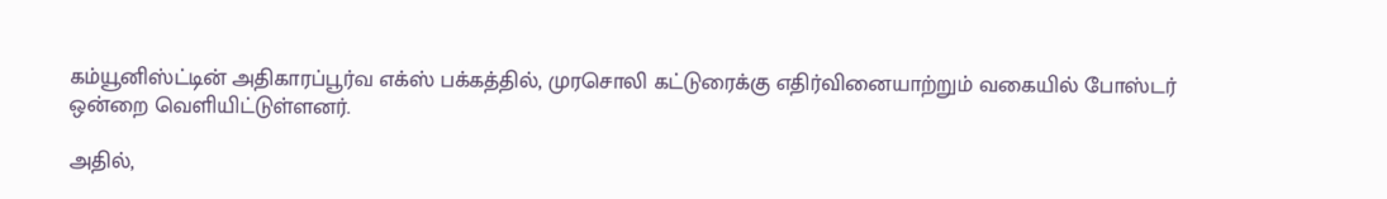கம்யூனிஸ்ட்டின் அதிகாரப்பூர்வ எக்ஸ் பக்கத்தில், முரசொலி கட்டுரைக்கு எதிர்வினையாற்றும் வகையில் போஸ்டர் ஒன்றை வெளியிட்டுள்ளனர்.

அதில்,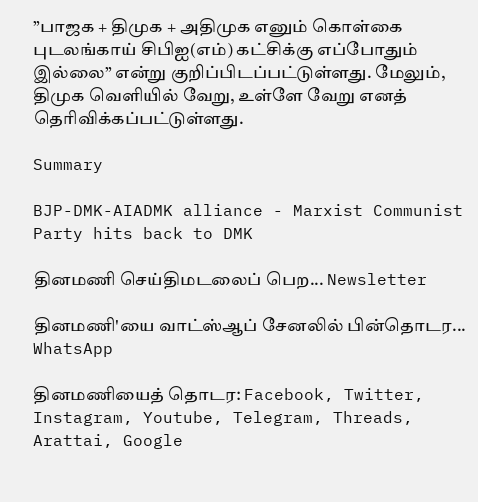”பாஜக + திமுக + அதிமுக எனும் கொள்கை புடலங்காய் சிபிஐ(எம்) கட்சிக்கு எப்போதும் இல்லை” என்று குறிப்பிடப்பட்டுள்ளது. மேலும், திமுக வெளியில் வேறு, உள்ளே வேறு எனத் தெரிவிக்கப்பட்டுள்ளது.

Summary

BJP-DMK-AIADMK alliance - Marxist Communist Party hits back to DMK

தினமணி செய்திமடலைப் பெற... Newsletter

தினமணி'யை வாட்ஸ்ஆப் சேனலில் பின்தொடர... WhatsApp

தினமணியைத் தொடர: Facebook, Twitter, Instagram, Youtube, Telegram, Threads, Arattai, Google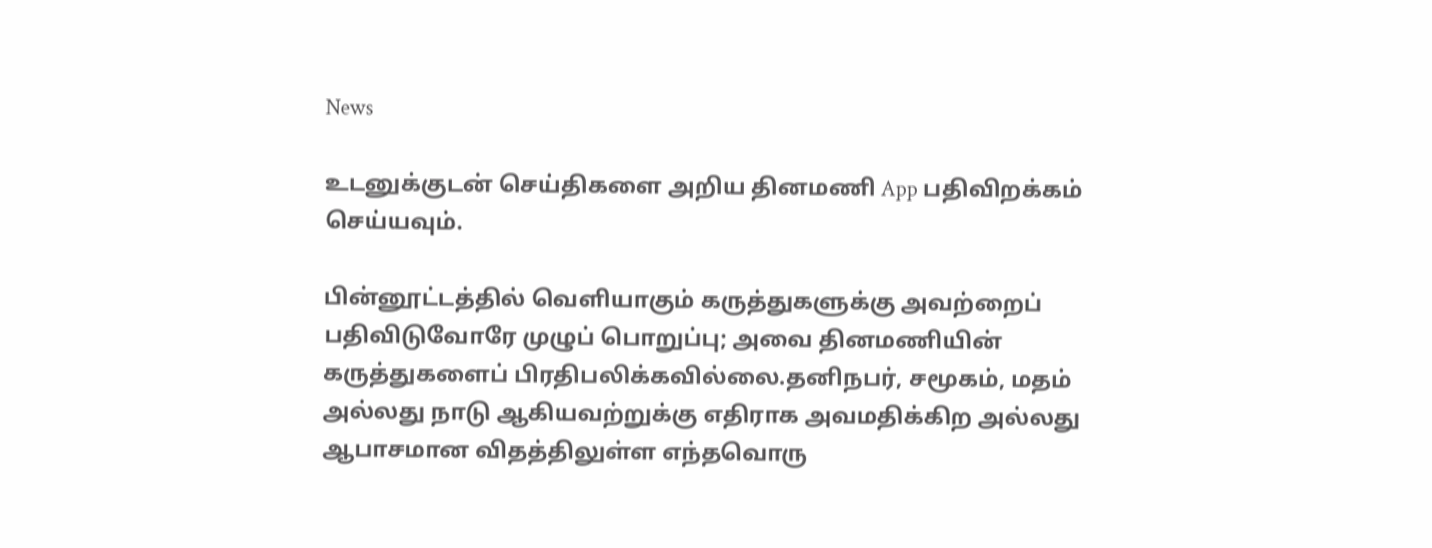News

உடனுக்குடன் செய்திகளை அறிய தினமணி App பதிவிறக்கம் செய்யவும்.

பின்னூட்டத்தில் வெளியாகும் கருத்துகளுக்கு அவற்றைப் பதிவிடுவோரே முழுப் பொறுப்பு; அவை தினமணியின் கருத்துகளைப் பிரதிபலிக்கவில்லை.தனிநபர், சமூகம், மதம் அல்லது நாடு ஆகியவற்றுக்கு எதிராக அவமதிக்கிற அல்லது ஆபாசமான விதத்திலுள்ள எந்தவொரு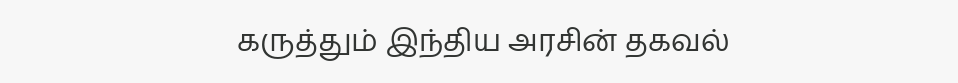கருத்தும் இந்திய அரசின் தகவல்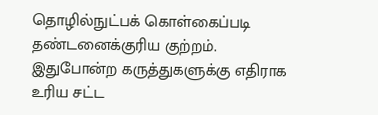தொழில்நுட்பக் கொள்கைப்படி தண்டனைக்குரிய குற்றம். இதுபோன்ற கருத்துகளுக்கு எதிராக உரிய சட்ட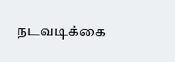நடவடிக்கை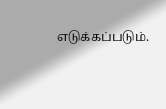எடுக்கப்படும்.